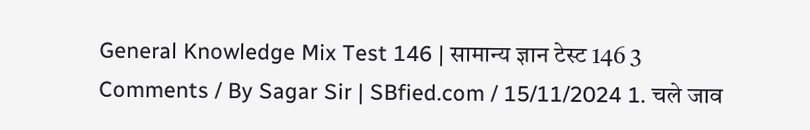General Knowledge Mix Test 146 | सामान्य ज्ञान टेस्ट 146 3 Comments / By Sagar Sir | SBfied.com / 15/11/2024 1. चले जाव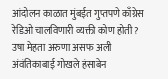आंदोलन काळात मुंबईत गुप्तपणे काँग्रेस रेडिओ चालविणारी व्यक्ती कोण होती? उषा मेहता अरुणा असफ अली अंवंतिकाबाई गोखले हंसाबेन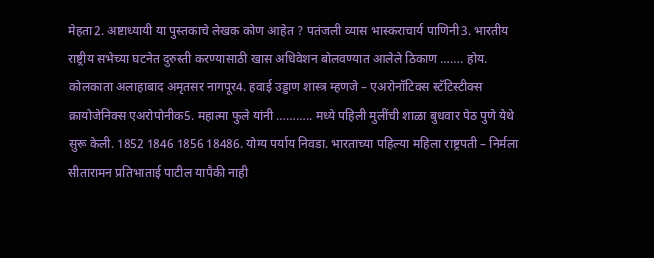मेहता2. अष्टाध्यायी या पुस्तकाचे लेखक कोण आहेत ? पतंजली व्यास भास्कराचार्य पाणिनी3. भारतीय राष्ट्रीय सभेच्या घटनेत दुरुस्ती करण्यासाठी खास अधिवेशन बोलवण्यात आलेले ठिकाण ……. होय. कोलकाता अलाहाबाद अमृतसर नागपूर4. हवाई उड्डाण शास्त्र म्हणजे – एअरोनॉटिक्स स्टॅटिस्टीक्स क्रायोजेनिक्स एअरोपोनीक5. महात्मा फुले यांनी ……….. मध्ये पहिली मुलींची शाळा बुधवार पेठ पुणे येथे सुरू केली. 1852 1846 1856 18486. योग्य पर्याय निवडा. भारताच्या पहिल्या महिला राष्ट्रपती – निर्मला सीतारामन प्रतिभाताई पाटील यापैकी नाही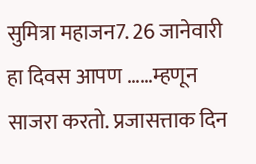सुमित्रा महाजन7. 26 जानेवारी हा दिवस आपण ……म्हणून साजरा करतो. प्रजासत्ताक दिन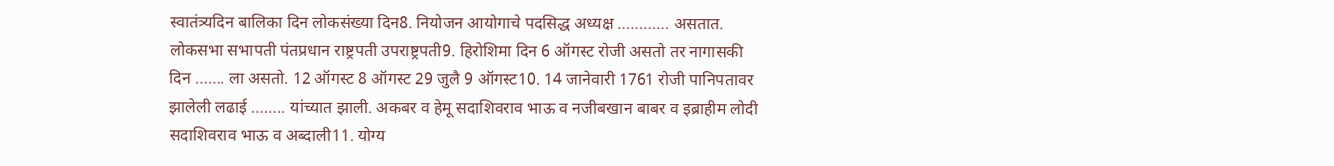स्वातंत्र्यदिन बालिका दिन लोकसंख्या दिन8. नियोजन आयोगाचे पदसिद्ध अध्यक्ष ………… असतात. लोकसभा सभापती पंतप्रधान राष्ट्रपती उपराष्ट्रपती9. हिरोशिमा दिन 6 ऑगस्ट रोजी असतो तर नागासकी दिन ……. ला असतो. 12 ऑगस्ट 8 ऑगस्ट 29 जुलै 9 ऑगस्ट10. 14 जानेवारी 1761 रोजी पानिपतावर झालेली लढाई …….. यांच्यात झाली. अकबर व हेमू सदाशिवराव भाऊ व नजीबखान बाबर व इब्राहीम लोदी सदाशिवराव भाऊ व अब्दाली11. योग्य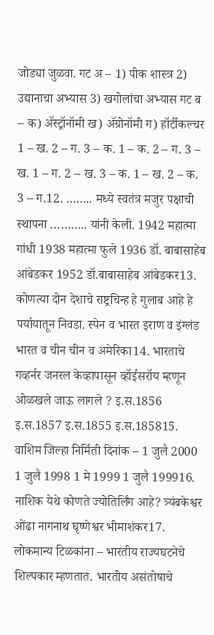जोड्या जुळवा. गट अ – 1) पीक शास्त्र 2) उद्यानाचा अभ्यास 3) खगोलांचा अभ्यास गट ब – क) ॲस्ट्रॉनॉमी ख) ॲग्रोनॉमी ग) हॉर्टीकल्चर 1 – ख. 2 – ग. 3 – क. 1 – क. 2 – ग. 3 – ख. 1 – ग. 2 – ख. 3 – क. 1 – ख. 2 – क. 3 – ग.12. …….. मध्ये स्वतंत्र मजुर पक्षाची स्थापना ……….. यांनी केली. 1942 महात्मा गांधी 1938 महात्मा फुले 1936 डॉ. बाबासाहेब आंबेडकर 1952 डॉ.बाबासाहेब आंबेडकर13. कोणत्या दोन देशाचे राष्ट्रचिन्ह हे गुलाब आहे हे पर्यायातून निवडा. स्पेन व भारत इराण व इंग्लंड भारत व चीन चीन व अमेरिका14. भारताचे गव्हर्नर जनरल केव्हापासून व्हॉईसरॉय म्हणून ओळखले जाऊ लागले ? इ.स.1856 इ.स.1857 इ.स.1855 इ.स.185815. वाशिम जिल्हा निर्मिती दिनांक – 1 जुलै 2000 1 जुलै 1998 1 मे 1999 1 जुलै 199916. नाशिक येथे कोणते ज्योतिर्लिंग आहे? त्र्यंबकेश्वर ओंढा नागनाथ घृष्णेश्वर भीमाशंकर17. लोकमान्य टिळकांना – भारतीय राज्यघटनेचे शिल्पकार म्हणतात. भारतीय असंतोषाचे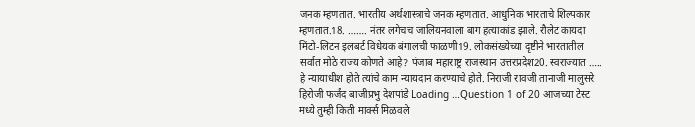जनक म्हणतात. भारतीय अर्थशास्त्राचे जनक म्हणतात. आधुनिक भारताचे शिल्पकार म्हणतात.18. ……. नंतर लगेचच जालियनवाला बाग हत्याकांड झाले. रौलेट कायदा मिंटो-लिटन इलबर्ट विधेयक बंगालची फाळणी19. लोकसंख्येच्या दृष्टीने भारतातील सर्वात मोठे राज्य कोणते आहे? पंजाब महाराष्ट्र राजस्थान उत्तरप्रदेश20. स्वराज्यात ….. हे न्यायाधीश होते त्यांचे काम न्यायदान करण्याचे होते. निराजी रावजी तानाजी मालुसरे हिरोजी फर्जंद बाजीप्रभु देशपांडे Loading …Question 1 of 20 आजच्या टेस्ट मध्ये तुम्ही किती मार्क्स मिळवले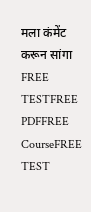मला कंमेंट करून सांगा FREE TESTFREE PDFFREE CourseFREE TEST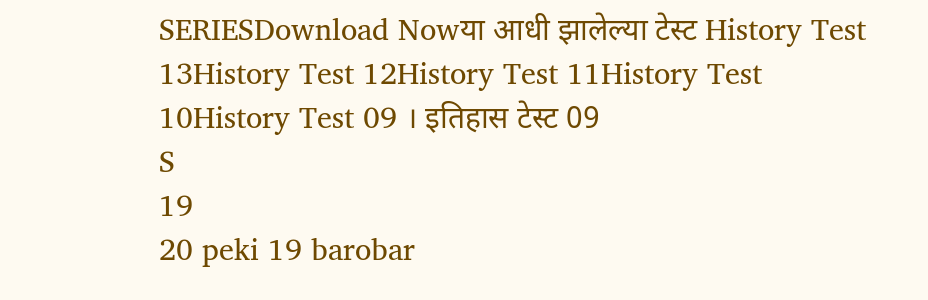SERIESDownload Nowया आधी झालेल्या टेस्ट History Test 13History Test 12History Test 11History Test 10History Test 09 । इतिहास टेस्ट 09
S
19
20 peki 19 barobar